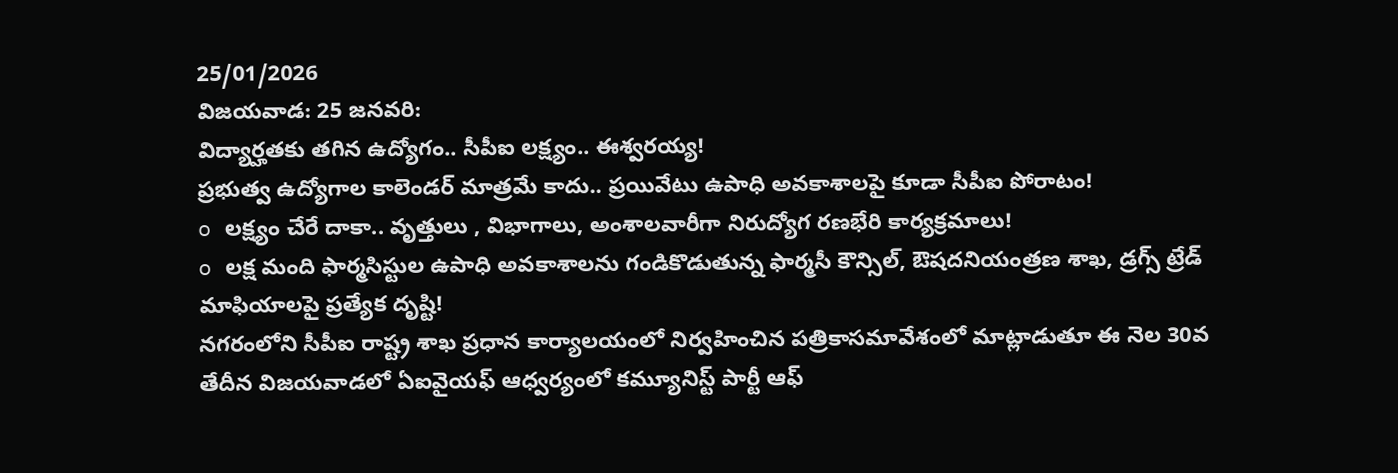25/01/2026
విజయవాడ: 25 జనవరి:
విద్యార్హతకు తగిన ఉద్యోగం.. సీపీఐ లక్ష్యం.. ఈశ్వరయ్య!
ప్రభుత్వ ఉద్యోగాల కాలెండర్ మాత్రమే కాదు.. ప్రయివేటు ఉపాధి అవకాశాలపై కూడా సీపీఐ పోరాటం!
o లక్ష్యం చేరే దాకా.. వృత్తులు , విభాగాలు, అంశాలవారీగా నిరుద్యోగ రణభేరి కార్యక్రమాలు!
o లక్ష మంది ఫార్మసిస్టుల ఉపాధి అవకాశాలను గండికొడుతున్న ఫార్మసీ కౌన్సిల్, ఔషదనియంత్రణ శాఖ, డ్రగ్స్ ట్రేడ్ మాఫియాలపై ప్రత్యేక దృష్టి!
నగరంలోని సీపీఐ రాష్ట్ర శాఖ ప్రధాన కార్యాలయంలో నిర్వహించిన పత్రికాసమావేశంలో మాట్లాడుతూ ఈ నెల 30వ తేదీన విజయవాడలో ఏఐవైయఫ్ ఆధ్వర్యంలో కమ్యూనిస్ట్ పార్టీ ఆఫ్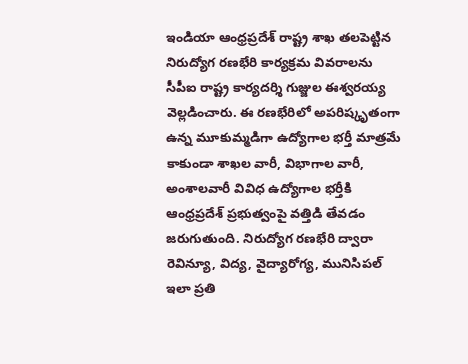ఇండియా ఆంధ్రప్రదేశ్ రాష్ట్ర శాఖ తలపెట్టిన నిరుద్యోగ రణభేరి కార్యక్రమ వివరాలను సీపీఐ రాష్ట్ర కార్యదర్శి గుజ్జుల ఈశ్వరయ్య వెల్లడించారు. ఈ రణభేరిలో అపరిష్కృతంగా ఉన్న మూకుమ్మడిగా ఉద్యోగాల భర్తీ మాత్రమే కాకుండా శాఖల వారీ, విభాగాల వారీ, అంశాలవారీ వివిధ ఉద్యోగాల భర్తీకి ఆంధ్రప్రదేశ్ ప్రభుత్వంపై వత్తిడి తేవడం జరుగుతుంది. నిరుద్యోగ రణభేరి ద్వారా రెవిన్యూ, విద్య, వైద్యారోగ్య, మునిసిపల్ ఇలా ప్రతి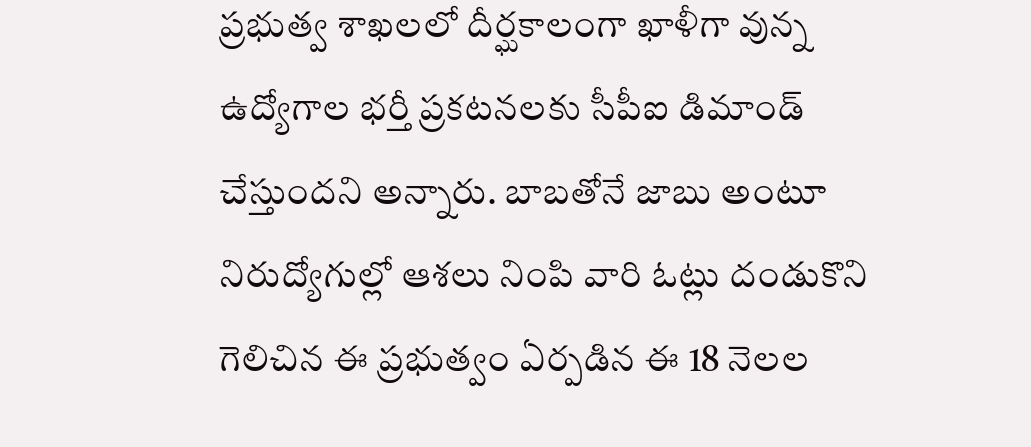ప్రభుత్వ శాఖలలో దీర్ఘకాలంగా ఖాళీగా వున్న ఉద్యోగాల భర్తీ ప్రకటనలకు సీపీఐ డిమాండ్ చేస్తుందని అన్నారు. బాబతోనే జాబు అంటూ నిరుద్యోగుల్లో ఆశలు నింపి వారి ఓట్లు దండుకొని గెలిచిన ఈ ప్రభుత్వం ఏర్పడిన ఈ 18 నెలల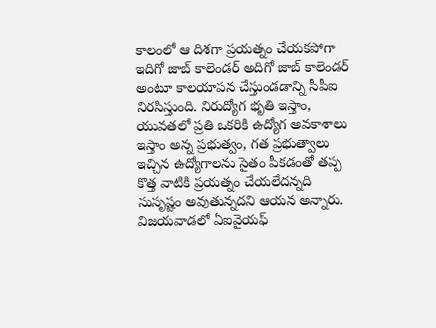కాలంలో ఆ దిశగా ప్రయత్నం చేయకపోగా ఇదిగో జాబ్ కాలెండర్ అదిగో జాబ్ కాలెండర్ అంటూ కాలయాపన చేస్తుండడాన్ని సీపీఐ నిరసిస్తుంది. నిరుద్యోగ భృతి ఇస్తాం, యువతలో ప్రతి ఒకరికి ఉద్యోగ అవకాశాలు ఇస్తాం అన్న ప్రభుత్వం, గత ప్రభుత్వాలు ఇచ్చిన ఉద్యోగాలను సైతం పీకడంతో తప్ప కొత్త వాటికి ప్రయత్నం చేయలేదన్నది సుసృష్టం అవుతున్నదని ఆయన అన్నారు.
విజయవాడలో ఏఐవైయఫ్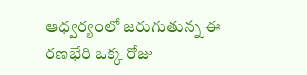ఆధ్వర్యంలో జరుగుతున్న ఈ రణభేరి ఒక్క రోజు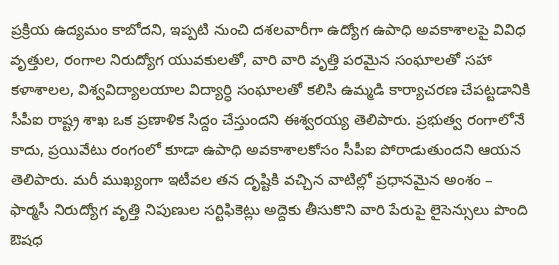ప్రక్రియ ఉద్యమం కాబోదని, ఇప్పటి నుంచి దశలవారీగా ఉద్యోగ ఉపాధి అవకాశాలపై వివిధ వృత్తుల, రంగాల నిరుద్యోగ యువకులతో, వారి వారి వృత్తి పరమైన సంఘాలతో సహా కళాశాలల, విశ్వవిద్యాలయాల విద్యార్ధి సంఘాలతో కలిసి ఉమ్మడి కార్యాచరణ చేపట్టడానికి సీపీఐ రాష్ట్ర శాఖ ఒక ప్రణాళిక సిద్దం చేస్తుందని ఈశ్వరయ్య తెలిపారు. ప్రభుత్వ రంగాలోనే కాదు, ప్రయివేటు రంగంలో కూడా ఉపాధి అవకాశాలకోసం సీపీఐ పోరాడుతుందని ఆయన తెలిపారు. మరీ ముఖ్యంగా ఇటీవల తన దృష్టికి వచ్చిన వాటిల్లో ప్రధానమైన అంశం – ఫార్మసీ నిరుద్యోగ వృత్తి నిపుణుల సర్టిఫికెట్లు అద్దెకు తీసుకొని వారి పేరుపై లైసెన్సులు పొంది ఔషధ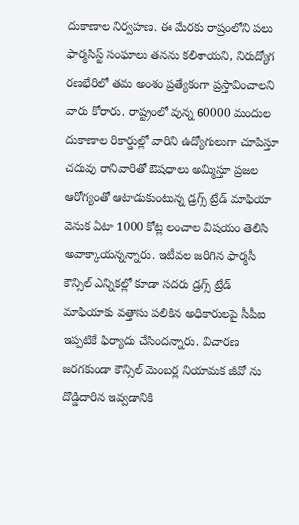దుకాణాల నిర్వహణ. ఈ మేరకు రాష్రంలోని పలు ఫార్మసిస్ట్ సంఘాలు తనను కలిశాయని, నిరుద్యోగ రణభేరిలో తమ అంశం ప్రత్యేకంగా ప్రస్తావించాలని వారు కోరారు. రాష్ట్రంలో వున్న 60000 మందుల దుకాణాల రికార్డుల్లో వారిని ఉద్యోగులుగా చూపిస్తూ చదువు రానివారితో ఔషధాలు అమ్మిస్తూ ప్రజల ఆరోగ్యంతో ఆటాడుకుంటున్న డ్రగ్స్ ట్రేడ్ మాఫియా వెనుక ఏటా 1000 కోట్ల లంచాల విషయం తెలిసి అవాక్కాయన్నన్నారు. ఇటీవల జరిగిన ఫార్మసీ కౌన్సిల్ ఎన్నికల్లో కూడా సదరు డ్రగ్స్ ట్రేడ్ మాఫియాకు వత్తాసు పలికిన అధికారులపై సీపీఐ ఇప్పటికే ఫిర్యాదు చేసిందన్నారు. విచారణ జరగకుండా కౌన్సిల్ మెంబర్ల నియామక జీవో ను దొడ్డిదారిన ఇవ్వడానికి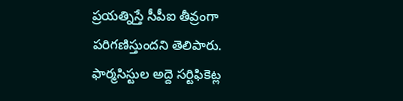ప్రయత్నిస్తే సీపీఐ తీవ్రంగా పరిగణిస్తుందని తెలిపారు. ఫార్మసిస్టుల అద్దె సర్టిఫికెట్ల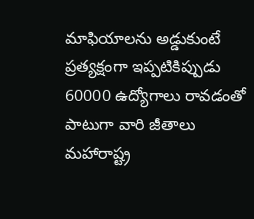మాఫియాలను అడ్డుకుంటే ప్రత్యక్షంగా ఇప్పటికిప్పుడు 60000 ఉద్యోగాలు రావడంతో పాటుగా వారి జీతాలు మహారాష్ట్ర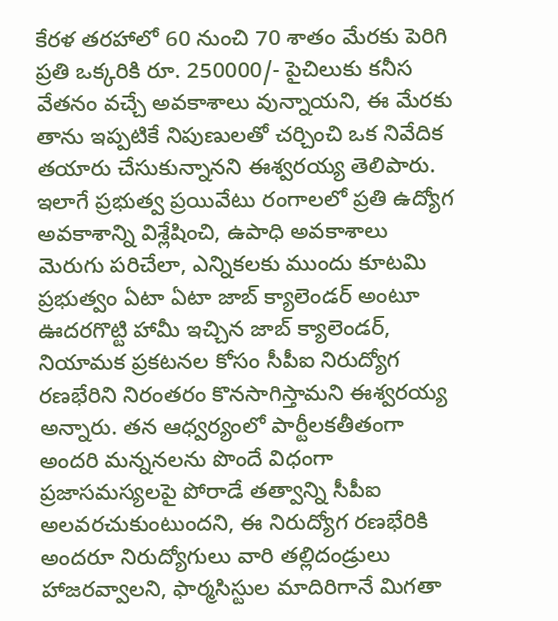కేరళ తరహాలో 60 నుంచి 70 శాతం మేరకు పెరిగి ప్రతి ఒక్కరికి రూ. 250000/- పైచిలుకు కనీస వేతనం వచ్చే అవకాశాలు వున్నాయని, ఈ మేరకు తాను ఇప్పటికే నిపుణులతో చర్చించి ఒక నివేదిక తయారు చేసుకున్నానని ఈశ్వరయ్య తెలిపారు.
ఇలాగే ప్రభుత్వ ప్రయివేటు రంగాలలో ప్రతి ఉద్యోగ అవకాశాన్ని విశ్లేషించి, ఉపాధి అవకాశాలు మెరుగు పరిచేలా, ఎన్నికలకు ముందు కూటమి ప్రభుత్వం ఏటా ఏటా జాబ్ క్యాలెండర్ అంటూ ఊదరగొట్టి హామీ ఇచ్చిన జాబ్ క్యాలెండర్, నియామక ప్రకటనల కోసం సీపీఐ నిరుద్యోగ రణభేరిని నిరంతరం కొనసాగిస్తామని ఈశ్వరయ్య అన్నారు. తన ఆధ్వర్యంలో పార్టీలకతీతంగా అందరి మన్ననలను పొందే విధంగా ప్రజాసమస్యలపై పోరాడే తత్వాన్ని సీపీఐ అలవరచుకుంటుందని, ఈ నిరుద్యోగ రణభేరికి అందరూ నిరుద్యోగులు వారి తల్లిదండ్రులు హాజరవ్వాలని, ఫార్మసిస్టుల మాదిరిగానే మిగతా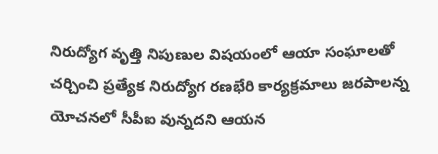నిరుద్యోగ వృత్తి నిపుణుల విషయంలో ఆయా సంఘాలతో చర్చించి ప్రత్యేక నిరుద్యోగ రణభేరి కార్యక్రమాలు జరపాలన్న యోచనలో సీపీఐ వున్నదని ఆయన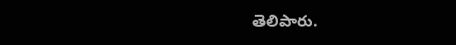తెలిపారు.